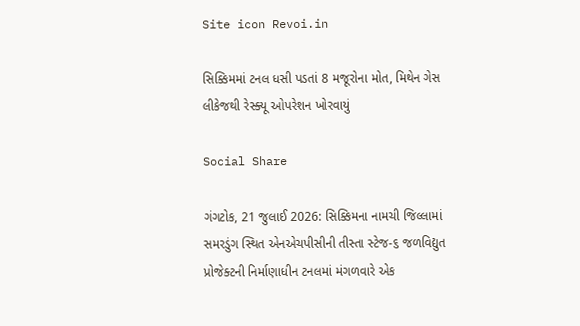Site icon Revoi.in

સિક્કિમમાં ટનલ ધસી પડતાં 8 મજૂરોના મોત, મિથેન ગેસ લીકેજથી રેસ્ક્યૂ ઓપરેશન ખોરવાયું

Social Share

ગંગટોક, 21 જુલાઈ 2026: સિક્કિમના નામચી જિલ્લામાં સમરડુંગ સ્થિત એનએચપીસીની તીસ્તા સ્ટેજ-૬ જળવિદ્યુત પ્રોજેક્ટની નિર્માણાધીન ટનલમાં મંગળવારે એક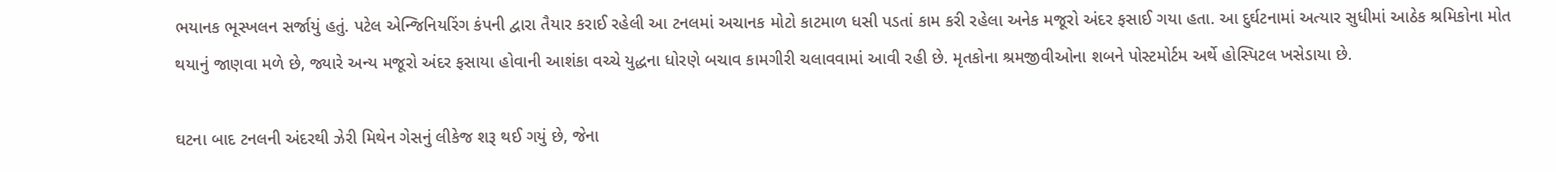ભયાનક ભૂસ્ખલન સર્જાયું હતું. પટેલ એન્જિનિયરિંગ કંપની દ્વારા તૈયાર કરાઈ રહેલી આ ટનલમાં અચાનક મોટો કાટમાળ ધસી પડતાં કામ કરી રહેલા અનેક મજૂરો અંદર ફસાઈ ગયા હતા. આ દુર્ઘટનામાં અત્યાર સુધીમાં આઠેક શ્રમિકોના મોત થયાનું જાણવા મળે છે, જ્યારે અન્ય મજૂરો અંદર ફસાયા હોવાની આશંકા વચ્ચે યુદ્ધના ધોરણે બચાવ કામગીરી ચલાવવામાં આવી રહી છે. મૃતકોના શ્રમજીવીઓના શબને પોસ્ટમોર્ટમ અર્થે હોસ્પિટલ ખસેડાયા છે.

ઘટના બાદ ટનલની અંદરથી ઝેરી મિથેન ગેસનું લીકેજ શરૂ થઈ ગયું છે, જેના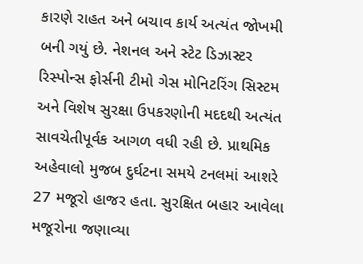કારણે રાહત અને બચાવ કાર્ય અત્યંત જોખમી બની ગયું છે. નેશનલ અને સ્ટેટ ડિઝાસ્ટર રિસ્પોન્સ ફોર્સની ટીમો ગેસ મોનિટરિંગ સિસ્ટમ અને વિશેષ સુરક્ષા ઉપકરણોની મદદથી અત્યંત સાવચેતીપૂર્વક આગળ વધી રહી છે. પ્રાથમિક અહેવાલો મુજબ દુર્ઘટના સમયે ટનલમાં આશરે 27 મજૂરો હાજર હતા. સુરક્ષિત બહાર આવેલા મજૂરોના જણાવ્યા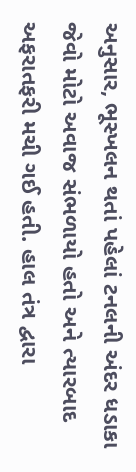અનુસાર, ભૂસ્ખલન થતાં પહેલાં ટનલની અંદર ધડાકા જેવો મોટો અવાજ સંભળાયો હતો અને ત્યારબાદ અફરાતફરી મચી ગઈ હતી. હાલ તંત્ર દ્વારા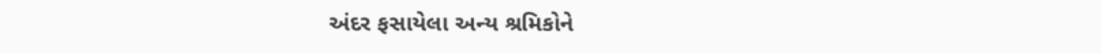અંદર ફસાયેલા અન્ય શ્રમિકોને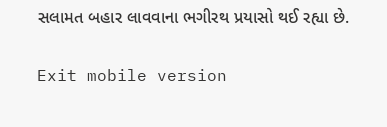સલામત બહાર લાવવાના ભગીરથ પ્રયાસો થઈ રહ્યા છે.

Exit mobile version